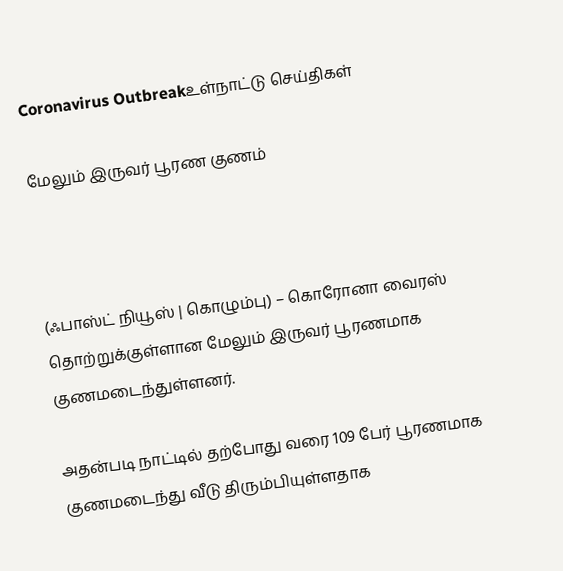Coronavirus Outbreakஉள்நாட்டு செய்திகள்

மேலும் இருவர் பூரண குணம்



(ஃபாஸ்ட் நியூஸ் | கொழும்பு) – கொரோனா வைரஸ் தொற்றுக்குள்ளான மேலும் இருவர் பூரணமாக குணமடைந்துள்ளனர்.

அதன்படி நாட்டில் தற்போது வரை 109 பேர் பூரணமாக குணமடைந்து வீடு திரும்பியுள்ளதாக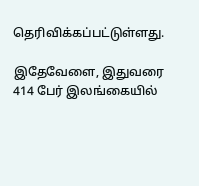தெரிவிக்கப்பட்டுள்ளது.

இதேவேளை, இதுவரை 414 பேர் இலங்கையில்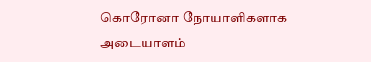கொரோனா நோயாளிகளாக அடையாளம்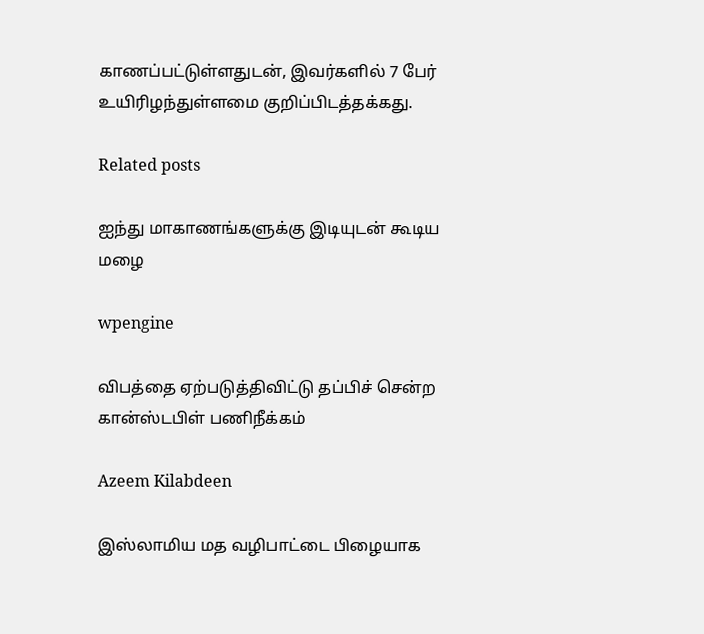காணப்பட்டுள்ளதுடன், இவர்களில் 7 பேர் உயிரிழந்துள்ளமை குறிப்பிடத்தக்கது.

Related posts

ஐந்து மாகாணங்களுக்கு இடியுடன் கூடிய மழை

wpengine

விபத்தை ஏற்படுத்திவிட்டு தப்பிச் சென்ற கான்ஸ்டபிள் பணிநீக்கம்

Azeem Kilabdeen

இஸ்லாமிய மத வழிபாட்டை பிழையாக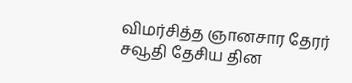விமர்சித்த ஞானசார தேரர் சவூதி தேசிய தின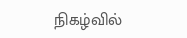நிகழ்வில்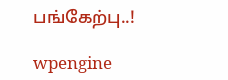பங்கேற்பு..!

wpengine